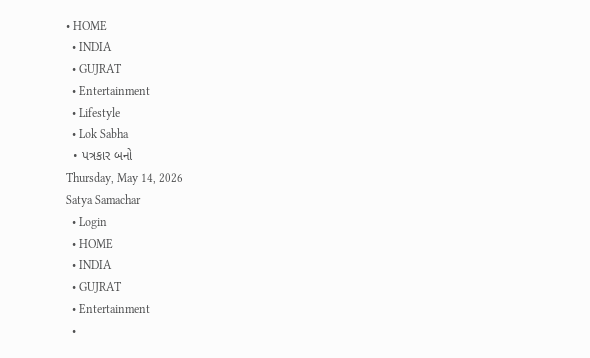• HOME
  • INDIA
  • GUJRAT
  • Entertainment
  • Lifestyle
  • Lok Sabha
  • પત્રકાર બનો
Thursday, May 14, 2026
Satya Samachar
  • Login
  • HOME
  • INDIA
  • GUJRAT
  • Entertainment
  •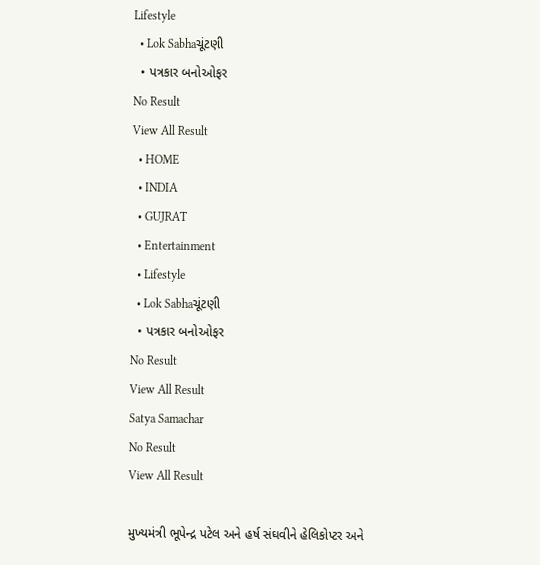Lifestyle
  • Lok Sabhaચૂંટણી
  • પત્રકાર બનોઓફર
No Result
View All Result
  • HOME
  • INDIA
  • GUJRAT
  • Entertainment
  • Lifestyle
  • Lok Sabhaચૂંટણી
  • પત્રકાર બનોઓફર
No Result
View All Result
Satya Samachar
No Result
View All Result

મુખ્યમંત્રી ભૂપેન્દ્ર પટેલ અને હર્ષ સંઘવીને હેલિકોપ્ટર અને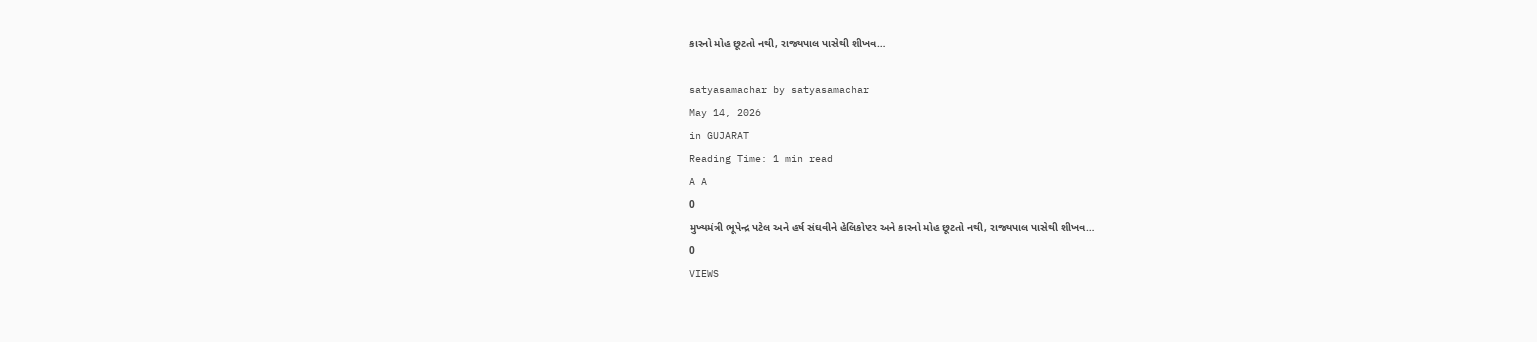કારનો મોહ છૂટતો નથી, રાજ્યપાલ પાસેથી શીખવ…

satyasamachar by satyasamachar
May 14, 2026
in GUJARAT
Reading Time: 1 min read
A A
0
મુખ્યમંત્રી ભૂપેન્દ્ર પટેલ અને હર્ષ સંઘવીને હેલિકોપ્ટર અને કારનો મોહ છૂટતો નથી, રાજ્યપાલ પાસેથી શીખવ…
0
VIEWS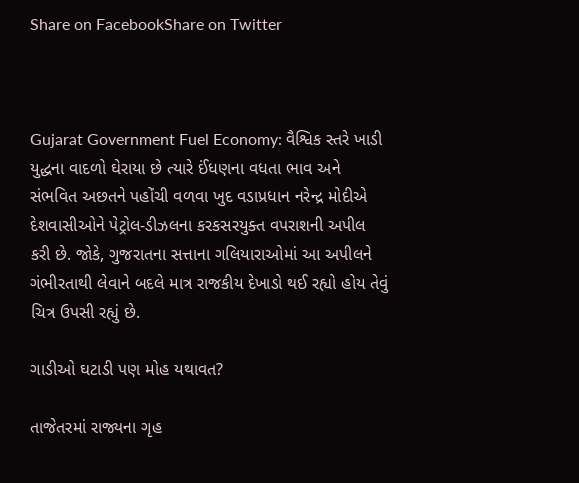Share on FacebookShare on Twitter



Gujarat Government Fuel Economy: વૈશ્વિક સ્તરે ખાડી યુદ્ધના વાદળો ઘેરાયા છે ત્યારે ઈંધણના વધતા ભાવ અને સંભવિત અછતને પહોંચી વળવા ખુદ વડાપ્રધાન નરેન્દ્ર મોદીએ દેશવાસીઓને પેટ્રોલ-ડીઝલના કરકસરયુક્ત વપરાશની અપીલ કરી છે. જોકે, ગુજરાતના સત્તાના ગલિયારાઓમાં આ અપીલને ગંભીરતાથી લેવાને બદલે માત્ર રાજકીય દેખાડો થઈ રહ્યો હોય તેવું ચિત્ર ઉપસી રહ્યું છે.

ગાડીઓ ઘટાડી પણ મોહ યથાવત?

તાજેતરમાં રાજ્યના ગૃહ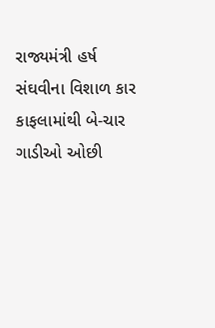રાજ્યમંત્રી હર્ષ સંઘવીના વિશાળ કાર કાફલામાંથી બે-ચાર ગાડીઓ ઓછી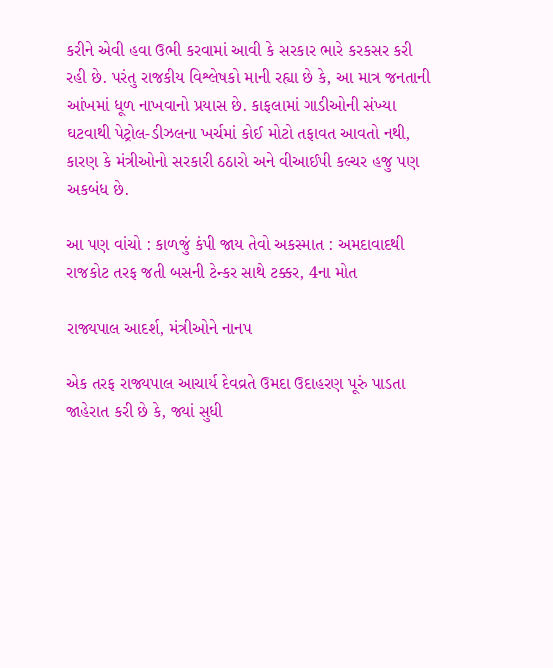કરીને એવી હવા ઉભી કરવામાં આવી કે સરકાર ભારે કરકસર કરી રહી છે. પરંતુ રાજકીય વિશ્લેષકો માની રહ્યા છે કે, આ માત્ર જનતાની આંખમાં ધૂળ નાખવાનો પ્રયાસ છે. કાફલામાં ગાડીઓની સંખ્યા ઘટવાથી પેટ્રોલ-ડીઝલના ખર્ચમાં કોઈ મોટો તફાવત આવતો નથી, કારણ કે મંત્રીઓનો સરકારી ઠઠારો અને વીઆઈપી કલ્ચર હજુ પણ અકબંધ છે.

આ પણ વાંચો : કાળજું કંપી જાય તેવો અકસ્માત : અમદાવાદથી રાજકોટ તરફ જતી બસની ટેન્કર સાથે ટક્કર, 4ના મોત

રાજ્યપાલ આદર્શ, મંત્રીઓને નાનપ

એક તરફ રાજ્યપાલ આચાર્ય દેવવ્રતે ઉમદા ઉદાહરણ પૂરું પાડતા જાહેરાત કરી છે કે, જ્યાં સુધી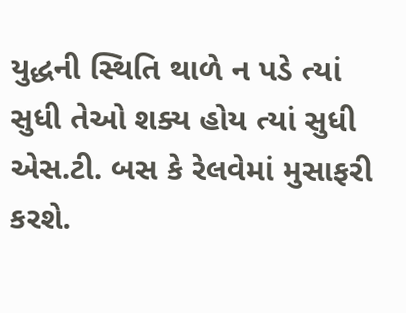યુદ્ધની સ્થિતિ થાળે ન પડે ત્યાં સુધી તેઓ શક્ય હોય ત્યાં સુધી એસ.ટી. બસ કે રેલવેમાં મુસાફરી કરશે.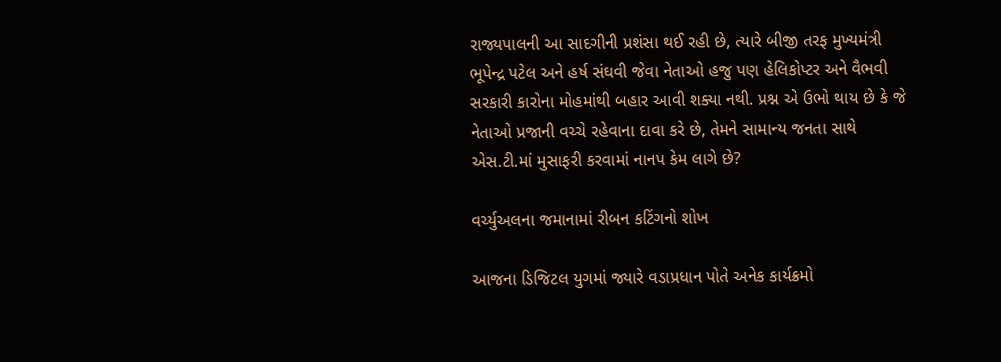રાજ્યપાલની આ સાદગીની પ્રશંસા થઈ રહી છે, ત્યારે બીજી તરફ મુખ્યમંત્રી ભૂપેન્દ્ર પટેલ અને હર્ષ સંઘવી જેવા નેતાઓ હજુ પણ હેલિકોપ્ટર અને વૈભવી સરકારી કારોના મોહમાંથી બહાર આવી શક્યા નથી. પ્રશ્ન એ ઉભો થાય છે કે જે નેતાઓ પ્રજાની વચ્ચે રહેવાના દાવા કરે છે, તેમને સામાન્ય જનતા સાથે એસ.ટી.માં મુસાફરી કરવામાં નાનપ કેમ લાગે છે?

વર્ચ્યુઅલના જમાનામાં રીબન કટિંગનો શોખ

આજના ડિજિટલ યુગમાં જ્યારે વડાપ્રધાન પોતે અનેક કાર્યક્રમો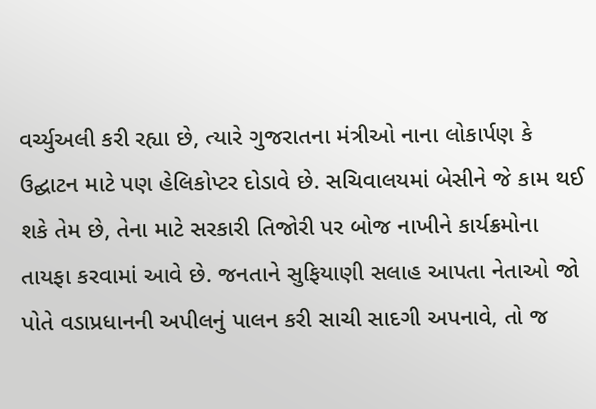વર્ચ્યુઅલી કરી રહ્યા છે, ત્યારે ગુજરાતના મંત્રીઓ નાના લોકાર્પણ કે ઉદ્ઘાટન માટે પણ હેલિકોપ્ટર દોડાવે છે. સચિવાલયમાં બેસીને જે કામ થઈ શકે તેમ છે, તેના માટે સરકારી તિજોરી પર બોજ નાખીને કાર્યક્રમોના તાયફા કરવામાં આવે છે. જનતાને સુફિયાણી સલાહ આપતા નેતાઓ જો પોતે વડાપ્રધાનની અપીલનું પાલન કરી સાચી સાદગી અપનાવે, તો જ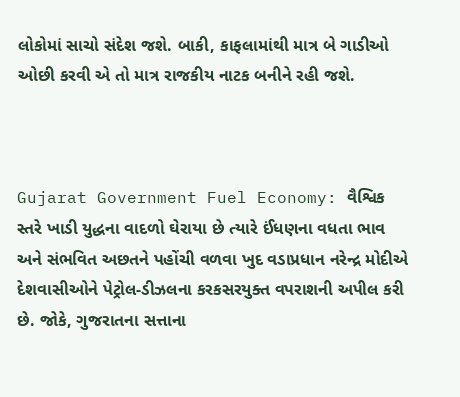લોકોમાં સાચો સંદેશ જશે. બાકી, કાફલામાંથી માત્ર બે ગાડીઓ ઓછી કરવી એ તો માત્ર રાજકીય નાટક બનીને રહી જશે.



Gujarat Government Fuel Economy: વૈશ્વિક સ્તરે ખાડી યુદ્ધના વાદળો ઘેરાયા છે ત્યારે ઈંધણના વધતા ભાવ અને સંભવિત અછતને પહોંચી વળવા ખુદ વડાપ્રધાન નરેન્દ્ર મોદીએ દેશવાસીઓને પેટ્રોલ-ડીઝલના કરકસરયુક્ત વપરાશની અપીલ કરી છે. જોકે, ગુજરાતના સત્તાના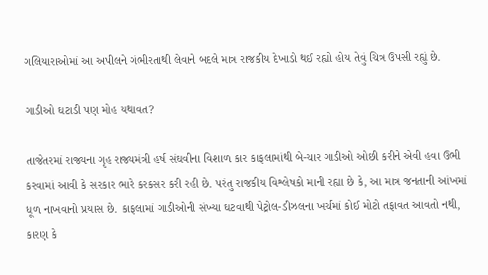ગલિયારાઓમાં આ અપીલને ગંભીરતાથી લેવાને બદલે માત્ર રાજકીય દેખાડો થઈ રહ્યો હોય તેવું ચિત્ર ઉપસી રહ્યું છે.

ગાડીઓ ઘટાડી પણ મોહ યથાવત?

તાજેતરમાં રાજ્યના ગૃહ રાજ્યમંત્રી હર્ષ સંઘવીના વિશાળ કાર કાફલામાંથી બે-ચાર ગાડીઓ ઓછી કરીને એવી હવા ઉભી કરવામાં આવી કે સરકાર ભારે કરકસર કરી રહી છે. પરંતુ રાજકીય વિશ્લેષકો માની રહ્યા છે કે, આ માત્ર જનતાની આંખમાં ધૂળ નાખવાનો પ્રયાસ છે. કાફલામાં ગાડીઓની સંખ્યા ઘટવાથી પેટ્રોલ-ડીઝલના ખર્ચમાં કોઈ મોટો તફાવત આવતો નથી, કારણ કે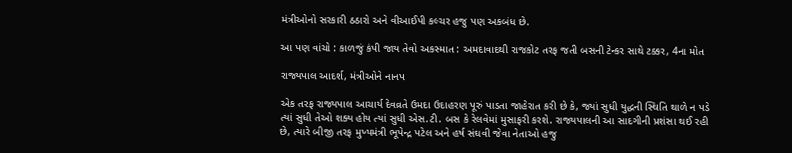મંત્રીઓનો સરકારી ઠઠારો અને વીઆઈપી કલ્ચર હજુ પણ અકબંધ છે.

આ પણ વાંચો : કાળજું કંપી જાય તેવો અકસ્માત : અમદાવાદથી રાજકોટ તરફ જતી બસની ટેન્કર સાથે ટક્કર, 4ના મોત

રાજ્યપાલ આદર્શ, મંત્રીઓને નાનપ

એક તરફ રાજ્યપાલ આચાર્ય દેવવ્રતે ઉમદા ઉદાહરણ પૂરું પાડતા જાહેરાત કરી છે કે, જ્યાં સુધી યુદ્ધની સ્થિતિ થાળે ન પડે ત્યાં સુધી તેઓ શક્ય હોય ત્યાં સુધી એસ.ટી. બસ કે રેલવેમાં મુસાફરી કરશે. રાજ્યપાલની આ સાદગીની પ્રશંસા થઈ રહી છે, ત્યારે બીજી તરફ મુખ્યમંત્રી ભૂપેન્દ્ર પટેલ અને હર્ષ સંઘવી જેવા નેતાઓ હજુ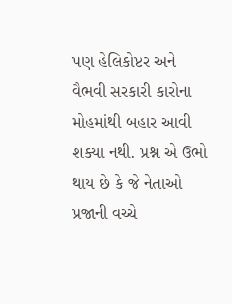પણ હેલિકોપ્ટર અને વૈભવી સરકારી કારોના મોહમાંથી બહાર આવી શક્યા નથી. પ્રશ્ન એ ઉભો થાય છે કે જે નેતાઓ પ્રજાની વચ્ચે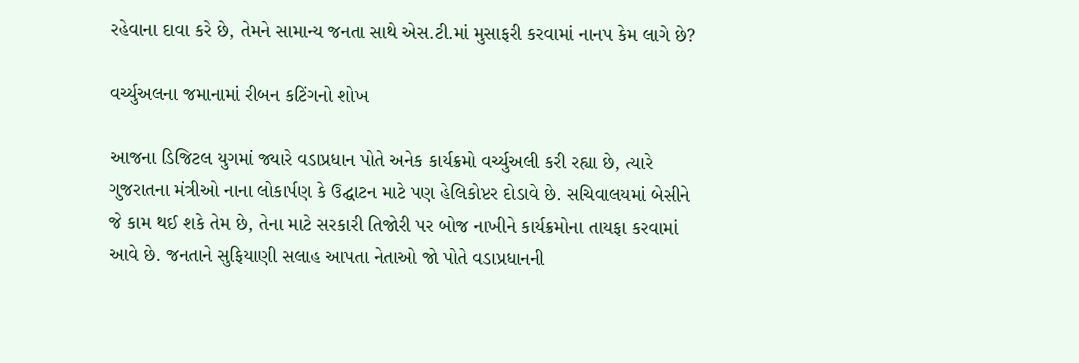રહેવાના દાવા કરે છે, તેમને સામાન્ય જનતા સાથે એસ.ટી.માં મુસાફરી કરવામાં નાનપ કેમ લાગે છે?

વર્ચ્યુઅલના જમાનામાં રીબન કટિંગનો શોખ

આજના ડિજિટલ યુગમાં જ્યારે વડાપ્રધાન પોતે અનેક કાર્યક્રમો વર્ચ્યુઅલી કરી રહ્યા છે, ત્યારે ગુજરાતના મંત્રીઓ નાના લોકાર્પણ કે ઉદ્ઘાટન માટે પણ હેલિકોપ્ટર દોડાવે છે. સચિવાલયમાં બેસીને જે કામ થઈ શકે તેમ છે, તેના માટે સરકારી તિજોરી પર બોજ નાખીને કાર્યક્રમોના તાયફા કરવામાં આવે છે. જનતાને સુફિયાણી સલાહ આપતા નેતાઓ જો પોતે વડાપ્રધાનની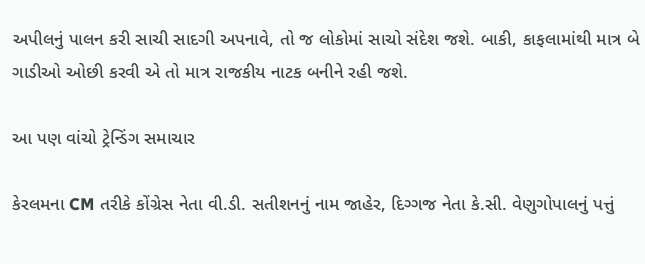અપીલનું પાલન કરી સાચી સાદગી અપનાવે, તો જ લોકોમાં સાચો સંદેશ જશે. બાકી, કાફલામાંથી માત્ર બે ગાડીઓ ઓછી કરવી એ તો માત્ર રાજકીય નાટક બનીને રહી જશે.

આ પણ વાંચો ટ્રેન્ડિંગ સમાચાર

કેરલમના CM તરીકે કોંગ્રેસ નેતા વી.ડી. સતીશનનું નામ જાહેર, દિગ્ગજ નેતા કે.સી. વેણુગોપાલનું પત્તું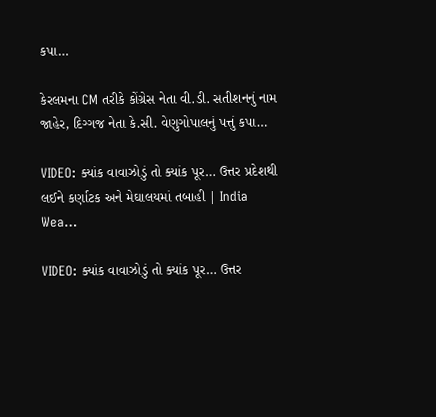કપા…

કેરલમના CM તરીકે કોંગ્રેસ નેતા વી.ડી. સતીશનનું નામ જાહેર, દિગ્ગજ નેતા કે.સી. વેણુગોપાલનું પત્તું કપા…

VIDEO: ક્યાંક વાવાઝોડું તો ક્યાંક પૂર… ઉત્તર પ્રદેશથી લઈને કર્ણાટક અને મેઘાલયમાં તબાહી | India Wea…

VIDEO: ક્યાંક વાવાઝોડું તો ક્યાંક પૂર… ઉત્તર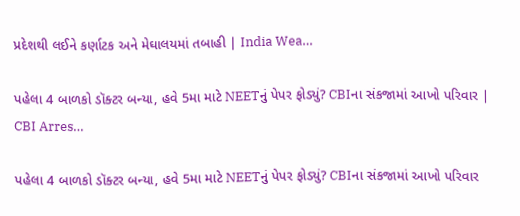પ્રદેશથી લઈને કર્ણાટક અને મેઘાલયમાં તબાહી | India Wea…

પહેલા 4 બાળકો ડૉક્ટર બન્યા, હવે 5મા માટે NEETનું પેપર ફોડ્યું? CBIના સંકજામાં આખો પરિવાર | CBI Arres…

પહેલા 4 બાળકો ડૉક્ટર બન્યા, હવે 5મા માટે NEETનું પેપર ફોડ્યું? CBIના સંકજામાં આખો પરિવાર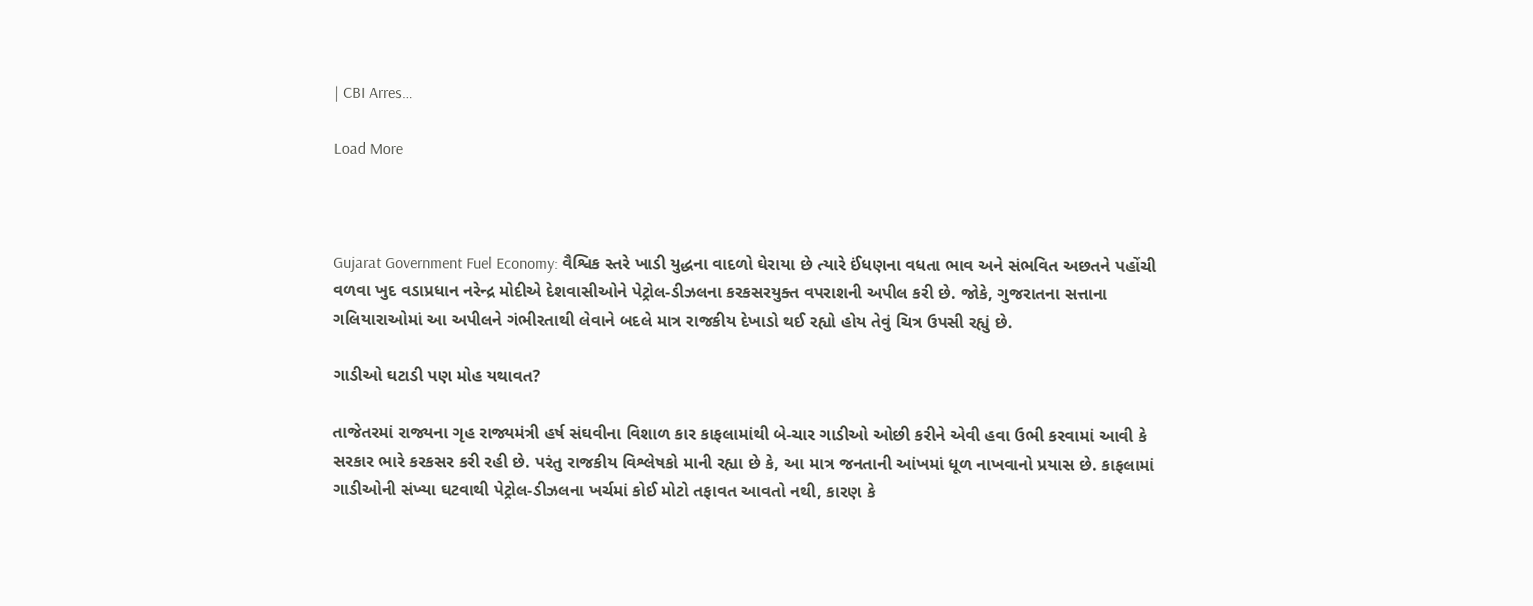| CBI Arres…

Load More



Gujarat Government Fuel Economy: વૈશ્વિક સ્તરે ખાડી યુદ્ધના વાદળો ઘેરાયા છે ત્યારે ઈંધણના વધતા ભાવ અને સંભવિત અછતને પહોંચી વળવા ખુદ વડાપ્રધાન નરેન્દ્ર મોદીએ દેશવાસીઓને પેટ્રોલ-ડીઝલના કરકસરયુક્ત વપરાશની અપીલ કરી છે. જોકે, ગુજરાતના સત્તાના ગલિયારાઓમાં આ અપીલને ગંભીરતાથી લેવાને બદલે માત્ર રાજકીય દેખાડો થઈ રહ્યો હોય તેવું ચિત્ર ઉપસી રહ્યું છે.

ગાડીઓ ઘટાડી પણ મોહ યથાવત?

તાજેતરમાં રાજ્યના ગૃહ રાજ્યમંત્રી હર્ષ સંઘવીના વિશાળ કાર કાફલામાંથી બે-ચાર ગાડીઓ ઓછી કરીને એવી હવા ઉભી કરવામાં આવી કે સરકાર ભારે કરકસર કરી રહી છે. પરંતુ રાજકીય વિશ્લેષકો માની રહ્યા છે કે, આ માત્ર જનતાની આંખમાં ધૂળ નાખવાનો પ્રયાસ છે. કાફલામાં ગાડીઓની સંખ્યા ઘટવાથી પેટ્રોલ-ડીઝલના ખર્ચમાં કોઈ મોટો તફાવત આવતો નથી, કારણ કે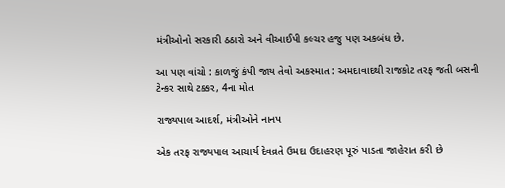મંત્રીઓનો સરકારી ઠઠારો અને વીઆઈપી કલ્ચર હજુ પણ અકબંધ છે.

આ પણ વાંચો : કાળજું કંપી જાય તેવો અકસ્માત : અમદાવાદથી રાજકોટ તરફ જતી બસની ટેન્કર સાથે ટક્કર, 4ના મોત

રાજ્યપાલ આદર્શ, મંત્રીઓને નાનપ

એક તરફ રાજ્યપાલ આચાર્ય દેવવ્રતે ઉમદા ઉદાહરણ પૂરું પાડતા જાહેરાત કરી છે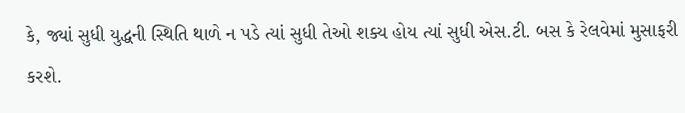કે, જ્યાં સુધી યુદ્ધની સ્થિતિ થાળે ન પડે ત્યાં સુધી તેઓ શક્ય હોય ત્યાં સુધી એસ.ટી. બસ કે રેલવેમાં મુસાફરી કરશે.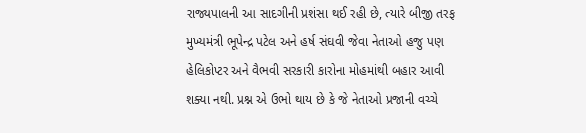રાજ્યપાલની આ સાદગીની પ્રશંસા થઈ રહી છે, ત્યારે બીજી તરફ મુખ્યમંત્રી ભૂપેન્દ્ર પટેલ અને હર્ષ સંઘવી જેવા નેતાઓ હજુ પણ હેલિકોપ્ટર અને વૈભવી સરકારી કારોના મોહમાંથી બહાર આવી શક્યા નથી. પ્રશ્ન એ ઉભો થાય છે કે જે નેતાઓ પ્રજાની વચ્ચે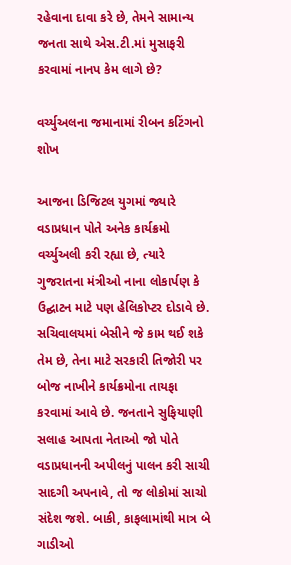રહેવાના દાવા કરે છે, તેમને સામાન્ય જનતા સાથે એસ.ટી.માં મુસાફરી કરવામાં નાનપ કેમ લાગે છે?

વર્ચ્યુઅલના જમાનામાં રીબન કટિંગનો શોખ

આજના ડિજિટલ યુગમાં જ્યારે વડાપ્રધાન પોતે અનેક કાર્યક્રમો વર્ચ્યુઅલી કરી રહ્યા છે, ત્યારે ગુજરાતના મંત્રીઓ નાના લોકાર્પણ કે ઉદ્ઘાટન માટે પણ હેલિકોપ્ટર દોડાવે છે. સચિવાલયમાં બેસીને જે કામ થઈ શકે તેમ છે, તેના માટે સરકારી તિજોરી પર બોજ નાખીને કાર્યક્રમોના તાયફા કરવામાં આવે છે. જનતાને સુફિયાણી સલાહ આપતા નેતાઓ જો પોતે વડાપ્રધાનની અપીલનું પાલન કરી સાચી સાદગી અપનાવે, તો જ લોકોમાં સાચો સંદેશ જશે. બાકી, કાફલામાંથી માત્ર બે ગાડીઓ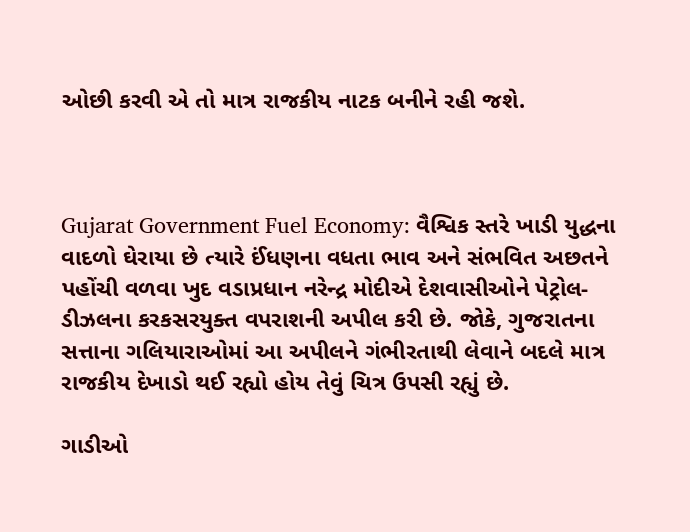ઓછી કરવી એ તો માત્ર રાજકીય નાટક બનીને રહી જશે.



Gujarat Government Fuel Economy: વૈશ્વિક સ્તરે ખાડી યુદ્ધના વાદળો ઘેરાયા છે ત્યારે ઈંધણના વધતા ભાવ અને સંભવિત અછતને પહોંચી વળવા ખુદ વડાપ્રધાન નરેન્દ્ર મોદીએ દેશવાસીઓને પેટ્રોલ-ડીઝલના કરકસરયુક્ત વપરાશની અપીલ કરી છે. જોકે, ગુજરાતના સત્તાના ગલિયારાઓમાં આ અપીલને ગંભીરતાથી લેવાને બદલે માત્ર રાજકીય દેખાડો થઈ રહ્યો હોય તેવું ચિત્ર ઉપસી રહ્યું છે.

ગાડીઓ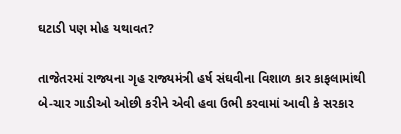ઘટાડી પણ મોહ યથાવત?

તાજેતરમાં રાજ્યના ગૃહ રાજ્યમંત્રી હર્ષ સંઘવીના વિશાળ કાર કાફલામાંથી બે-ચાર ગાડીઓ ઓછી કરીને એવી હવા ઉભી કરવામાં આવી કે સરકાર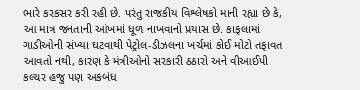ભારે કરકસર કરી રહી છે. પરંતુ રાજકીય વિશ્લેષકો માની રહ્યા છે કે, આ માત્ર જનતાની આંખમાં ધૂળ નાખવાનો પ્રયાસ છે. કાફલામાં ગાડીઓની સંખ્યા ઘટવાથી પેટ્રોલ-ડીઝલના ખર્ચમાં કોઈ મોટો તફાવત આવતો નથી, કારણ કે મંત્રીઓનો સરકારી ઠઠારો અને વીઆઈપી કલ્ચર હજુ પણ અકબંધ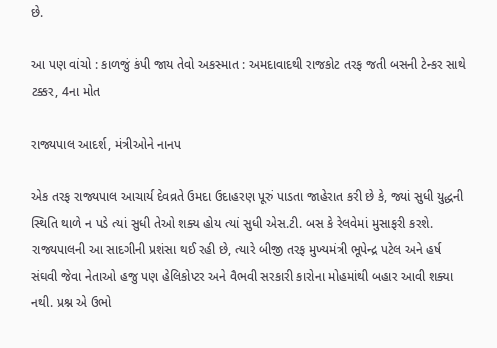છે.

આ પણ વાંચો : કાળજું કંપી જાય તેવો અકસ્માત : અમદાવાદથી રાજકોટ તરફ જતી બસની ટેન્કર સાથે ટક્કર, 4ના મોત

રાજ્યપાલ આદર્શ, મંત્રીઓને નાનપ

એક તરફ રાજ્યપાલ આચાર્ય દેવવ્રતે ઉમદા ઉદાહરણ પૂરું પાડતા જાહેરાત કરી છે કે, જ્યાં સુધી યુદ્ધની સ્થિતિ થાળે ન પડે ત્યાં સુધી તેઓ શક્ય હોય ત્યાં સુધી એસ.ટી. બસ કે રેલવેમાં મુસાફરી કરશે. રાજ્યપાલની આ સાદગીની પ્રશંસા થઈ રહી છે, ત્યારે બીજી તરફ મુખ્યમંત્રી ભૂપેન્દ્ર પટેલ અને હર્ષ સંઘવી જેવા નેતાઓ હજુ પણ હેલિકોપ્ટર અને વૈભવી સરકારી કારોના મોહમાંથી બહાર આવી શક્યા નથી. પ્રશ્ન એ ઉભો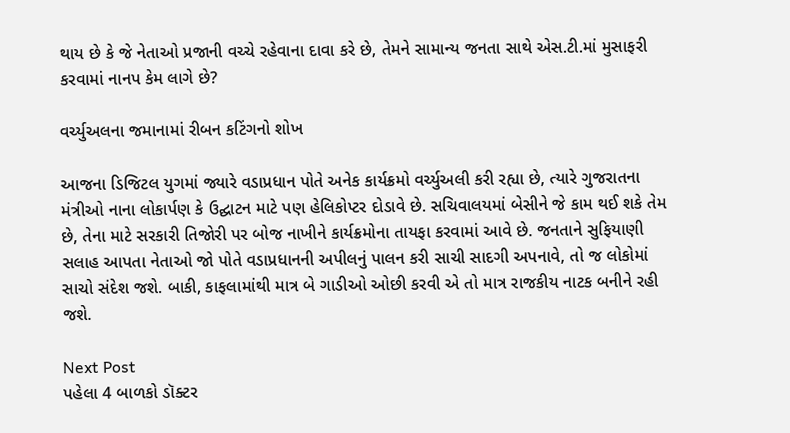થાય છે કે જે નેતાઓ પ્રજાની વચ્ચે રહેવાના દાવા કરે છે, તેમને સામાન્ય જનતા સાથે એસ.ટી.માં મુસાફરી કરવામાં નાનપ કેમ લાગે છે?

વર્ચ્યુઅલના જમાનામાં રીબન કટિંગનો શોખ

આજના ડિજિટલ યુગમાં જ્યારે વડાપ્રધાન પોતે અનેક કાર્યક્રમો વર્ચ્યુઅલી કરી રહ્યા છે, ત્યારે ગુજરાતના મંત્રીઓ નાના લોકાર્પણ કે ઉદ્ઘાટન માટે પણ હેલિકોપ્ટર દોડાવે છે. સચિવાલયમાં બેસીને જે કામ થઈ શકે તેમ છે, તેના માટે સરકારી તિજોરી પર બોજ નાખીને કાર્યક્રમોના તાયફા કરવામાં આવે છે. જનતાને સુફિયાણી સલાહ આપતા નેતાઓ જો પોતે વડાપ્રધાનની અપીલનું પાલન કરી સાચી સાદગી અપનાવે, તો જ લોકોમાં સાચો સંદેશ જશે. બાકી, કાફલામાંથી માત્ર બે ગાડીઓ ઓછી કરવી એ તો માત્ર રાજકીય નાટક બનીને રહી જશે.

Next Post
પહેલા 4 બાળકો ડૉક્ટર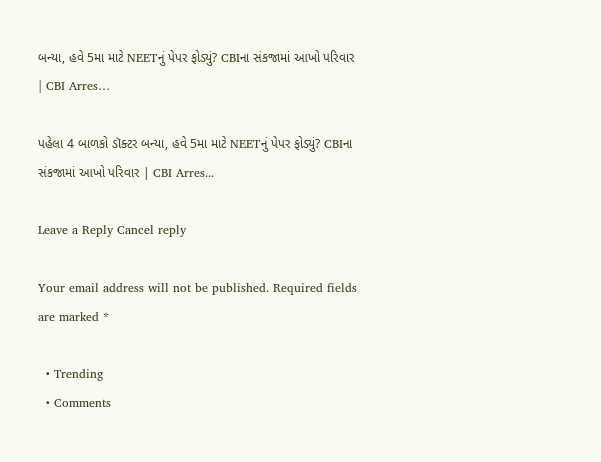બન્યા, હવે 5મા માટે NEETનું પેપર ફોડ્યું? CBIના સંકજામાં આખો પરિવાર | CBI Arres…

પહેલા 4 બાળકો ડૉક્ટર બન્યા, હવે 5મા માટે NEETનું પેપર ફોડ્યું? CBIના સંકજામાં આખો પરિવાર | CBI Arres...

Leave a Reply Cancel reply

Your email address will not be published. Required fields are marked *

  • Trending
  • Comments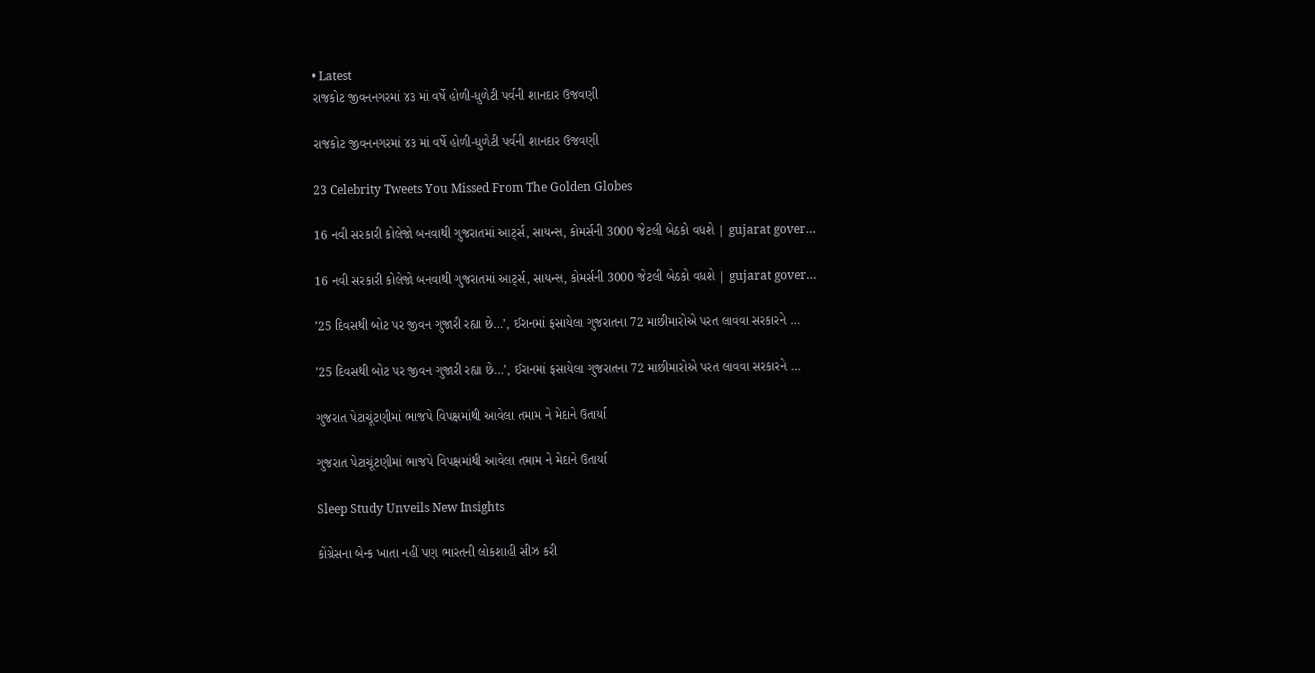• Latest
રાજકોટ જીવનનગરમાં ૪૩ માં વર્ષે હોળી-ધુળેટી પર્વની શાનદાર ઉજવણી

રાજકોટ જીવનનગરમાં ૪૩ માં વર્ષે હોળી-ધુળેટી પર્વની શાનદાર ઉજવણી

23 Celebrity Tweets You Missed From The Golden Globes

16 નવી સરકારી કોલેજો બનવાથી ગુજરાતમાં આર્ટ્સ, સાયન્સ, કોમર્સની 3000 જેટલી બેઠકો વધશે | gujarat gover…

16 નવી સરકારી કોલેજો બનવાથી ગુજરાતમાં આર્ટ્સ, સાયન્સ, કોમર્સની 3000 જેટલી બેઠકો વધશે | gujarat gover…

’25 દિવસથી બોટ પર જીવન ગુજારી રહ્યા છે…’, ઈરાનમાં ફસાયેલા ગુજરાતના 72 માછીમારોએ પરત લાવવા સરકારને …

’25 દિવસથી બોટ પર જીવન ગુજારી રહ્યા છે…’, ઈરાનમાં ફસાયેલા ગુજરાતના 72 માછીમારોએ પરત લાવવા સરકારને …

ગુજરાત પેટાચૂંટણીમાં ભાજપે વિપક્ષમાંથી આવેલા તમામ ને મેદાને ઉતાર્યા

ગુજરાત પેટાચૂંટણીમાં ભાજપે વિપક્ષમાંથી આવેલા તમામ ને મેદાને ઉતાર્યા

Sleep Study Unveils New Insights

કોંગ્રેસના બેન્ક ખાતા નહીં પણ ભારતની લોકશાહી સીઝ કરી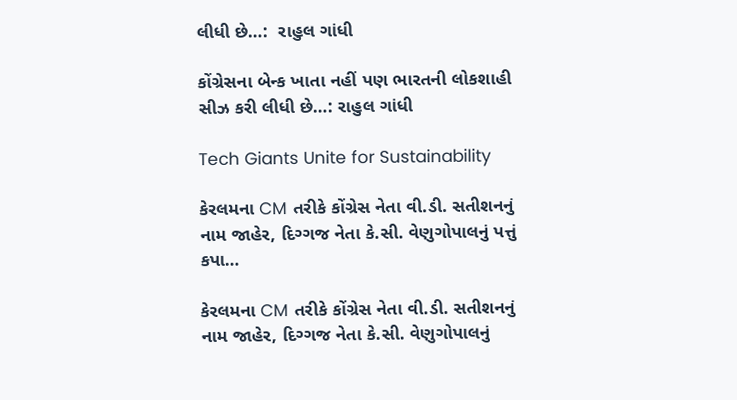લીધી છે…:  રાહુલ ગાંધી

કોંગ્રેસના બેન્ક ખાતા નહીં પણ ભારતની લોકશાહી સીઝ કરી લીધી છે…: રાહુલ ગાંધી

Tech Giants Unite for Sustainability

કેરલમના CM તરીકે કોંગ્રેસ નેતા વી.ડી. સતીશનનું નામ જાહેર, દિગ્ગજ નેતા કે.સી. વેણુગોપાલનું પત્તું કપા…

કેરલમના CM તરીકે કોંગ્રેસ નેતા વી.ડી. સતીશનનું નામ જાહેર, દિગ્ગજ નેતા કે.સી. વેણુગોપાલનું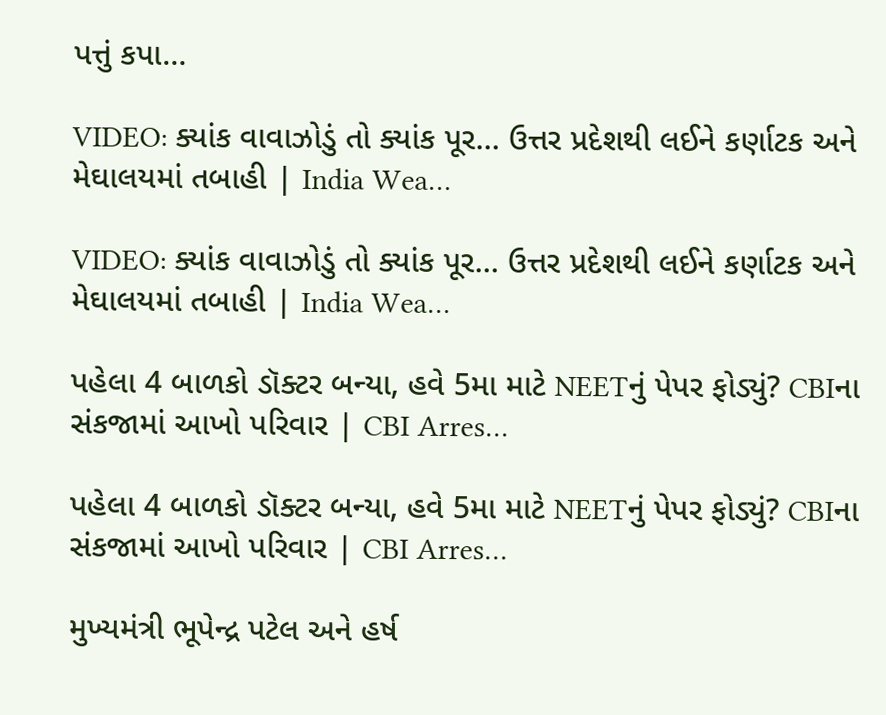પત્તું કપા…

VIDEO: ક્યાંક વાવાઝોડું તો ક્યાંક પૂર… ઉત્તર પ્રદેશથી લઈને કર્ણાટક અને મેઘાલયમાં તબાહી | India Wea…

VIDEO: ક્યાંક વાવાઝોડું તો ક્યાંક પૂર… ઉત્તર પ્રદેશથી લઈને કર્ણાટક અને મેઘાલયમાં તબાહી | India Wea…

પહેલા 4 બાળકો ડૉક્ટર બન્યા, હવે 5મા માટે NEETનું પેપર ફોડ્યું? CBIના સંકજામાં આખો પરિવાર | CBI Arres…

પહેલા 4 બાળકો ડૉક્ટર બન્યા, હવે 5મા માટે NEETનું પેપર ફોડ્યું? CBIના સંકજામાં આખો પરિવાર | CBI Arres…

મુખ્યમંત્રી ભૂપેન્દ્ર પટેલ અને હર્ષ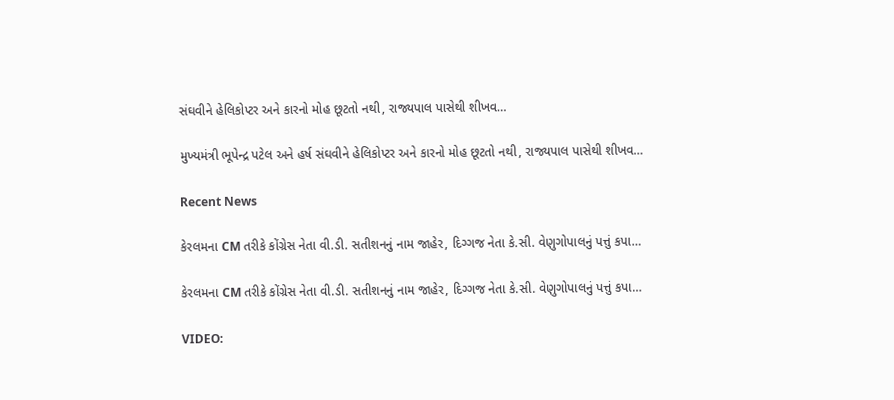સંઘવીને હેલિકોપ્ટર અને કારનો મોહ છૂટતો નથી, રાજ્યપાલ પાસેથી શીખવ…

મુખ્યમંત્રી ભૂપેન્દ્ર પટેલ અને હર્ષ સંઘવીને હેલિકોપ્ટર અને કારનો મોહ છૂટતો નથી, રાજ્યપાલ પાસેથી શીખવ…

Recent News

કેરલમના CM તરીકે કોંગ્રેસ નેતા વી.ડી. સતીશનનું નામ જાહેર, દિગ્ગજ નેતા કે.સી. વેણુગોપાલનું પત્તું કપા…

કેરલમના CM તરીકે કોંગ્રેસ નેતા વી.ડી. સતીશનનું નામ જાહેર, દિગ્ગજ નેતા કે.સી. વેણુગોપાલનું પત્તું કપા…

VIDEO: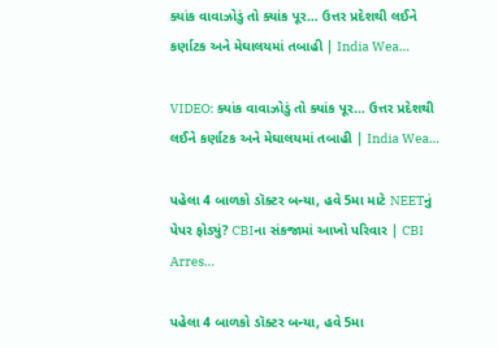ક્યાંક વાવાઝોડું તો ક્યાંક પૂર… ઉત્તર પ્રદેશથી લઈને કર્ણાટક અને મેઘાલયમાં તબાહી | India Wea…

VIDEO: ક્યાંક વાવાઝોડું તો ક્યાંક પૂર… ઉત્તર પ્રદેશથી લઈને કર્ણાટક અને મેઘાલયમાં તબાહી | India Wea…

પહેલા 4 બાળકો ડૉક્ટર બન્યા, હવે 5મા માટે NEETનું પેપર ફોડ્યું? CBIના સંકજામાં આખો પરિવાર | CBI Arres…

પહેલા 4 બાળકો ડૉક્ટર બન્યા, હવે 5મા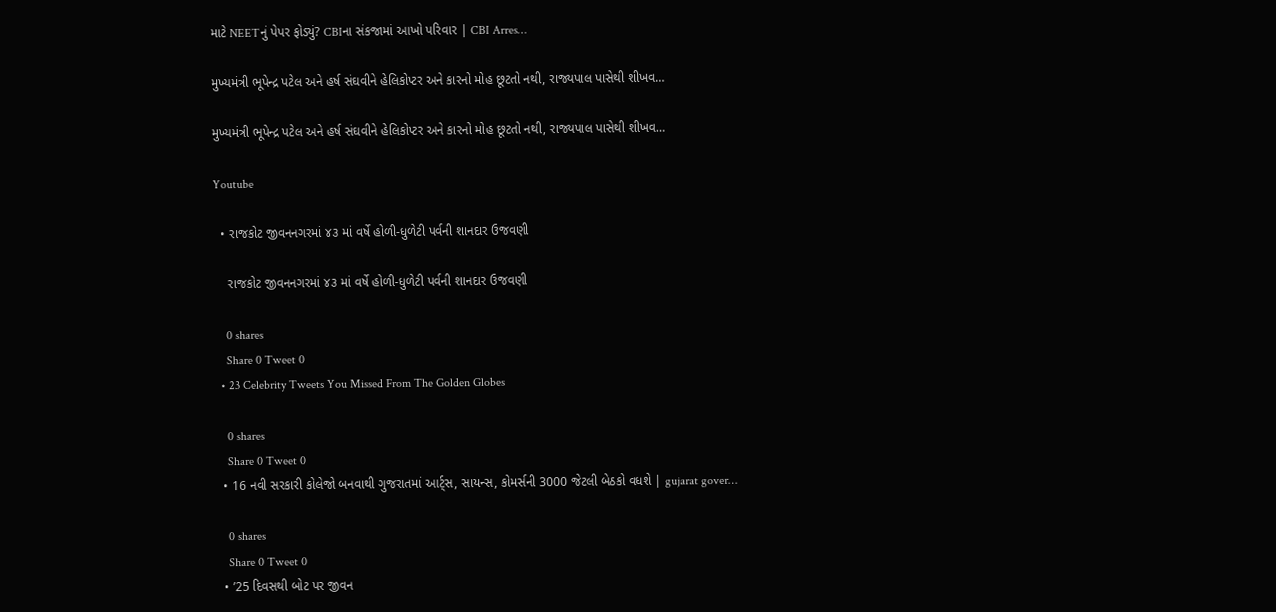માટે NEETનું પેપર ફોડ્યું? CBIના સંકજામાં આખો પરિવાર | CBI Arres…

મુખ્યમંત્રી ભૂપેન્દ્ર પટેલ અને હર્ષ સંઘવીને હેલિકોપ્ટર અને કારનો મોહ છૂટતો નથી, રાજ્યપાલ પાસેથી શીખવ…

મુખ્યમંત્રી ભૂપેન્દ્ર પટેલ અને હર્ષ સંઘવીને હેલિકોપ્ટર અને કારનો મોહ છૂટતો નથી, રાજ્યપાલ પાસેથી શીખવ…

Youtube

  • રાજકોટ જીવનનગરમાં ૪૩ માં વર્ષે હોળી-ધુળેટી પર્વની શાનદાર ઉજવણી

    રાજકોટ જીવનનગરમાં ૪૩ માં વર્ષે હોળી-ધુળેટી પર્વની શાનદાર ઉજવણી

    0 shares
    Share 0 Tweet 0
  • 23 Celebrity Tweets You Missed From The Golden Globes

    0 shares
    Share 0 Tweet 0
  • 16 નવી સરકારી કોલેજો બનવાથી ગુજરાતમાં આર્ટ્સ, સાયન્સ, કોમર્સની 3000 જેટલી બેઠકો વધશે | gujarat gover…

    0 shares
    Share 0 Tweet 0
  • ’25 દિવસથી બોટ પર જીવન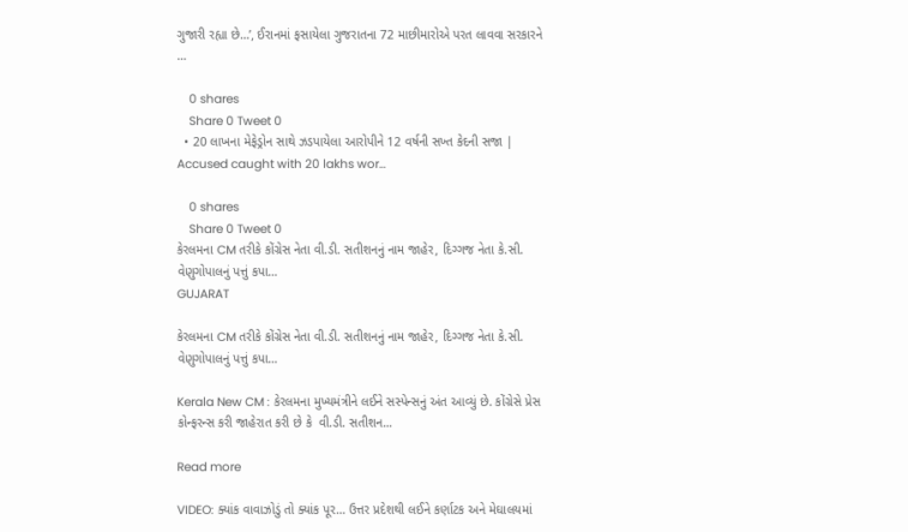ગુજારી રહ્યા છે…’, ઈરાનમાં ફસાયેલા ગુજરાતના 72 માછીમારોએ પરત લાવવા સરકારને …

    0 shares
    Share 0 Tweet 0
  • 20 લાખના મેફેડ્રોન સાથે ઝડપાયેલા આરોપીને 12 વર્ષની સખ્ત કેદની સજા | Accused caught with 20 lakhs wor…

    0 shares
    Share 0 Tweet 0
કેરલમના CM તરીકે કોંગ્રેસ નેતા વી.ડી. સતીશનનું નામ જાહેર, દિગ્ગજ નેતા કે.સી. વેણુગોપાલનું પત્તું કપા…
GUJARAT

કેરલમના CM તરીકે કોંગ્રેસ નેતા વી.ડી. સતીશનનું નામ જાહેર, દિગ્ગજ નેતા કે.સી. વેણુગોપાલનું પત્તું કપા…

Kerala New CM : કેરલમના મુખ્યમંત્રીને લઈને સસ્પેન્સનું અંત આવ્યું છે. કોંગ્રેસે પ્રેસ કોન્ફરન્સ કરી જાહેરાત કરી છે કે  વી.ડી. સતીશન...

Read more

VIDEO: ક્યાંક વાવાઝોડું તો ક્યાંક પૂર… ઉત્તર પ્રદેશથી લઈને કર્ણાટક અને મેઘાલયમાં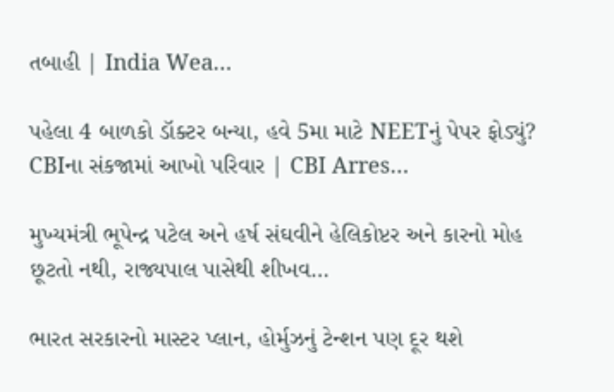તબાહી | India Wea…

પહેલા 4 બાળકો ડૉક્ટર બન્યા, હવે 5મા માટે NEETનું પેપર ફોડ્યું? CBIના સંકજામાં આખો પરિવાર | CBI Arres…

મુખ્યમંત્રી ભૂપેન્દ્ર પટેલ અને હર્ષ સંઘવીને હેલિકોપ્ટર અને કારનો મોહ છૂટતો નથી, રાજ્યપાલ પાસેથી શીખવ…

ભારત સરકારનો માસ્ટર પ્લાન, હોર્મુઝનું ટેન્શન પણ દૂર થશે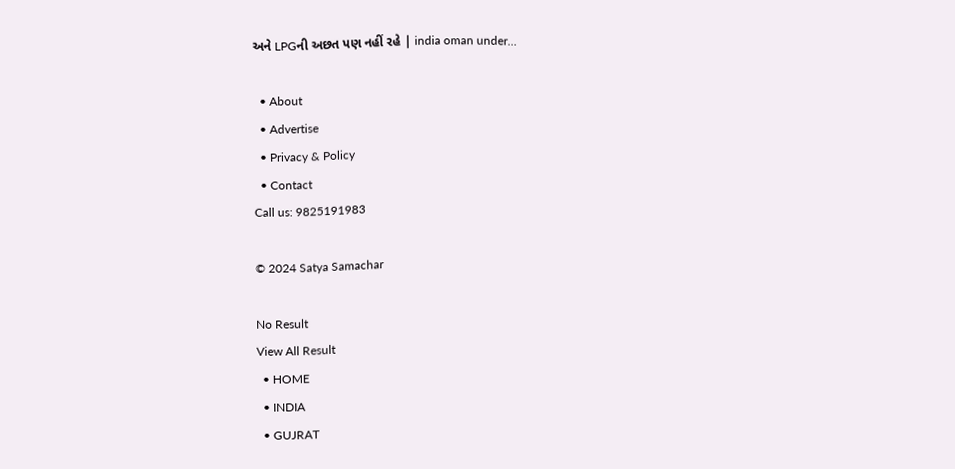અને LPGની અછત પણ નહીં રહે | india oman under…

  • About
  • Advertise
  • Privacy & Policy
  • Contact
Call us: 9825191983

© 2024 Satya Samachar

No Result
View All Result
  • HOME
  • INDIA
  • GUJRAT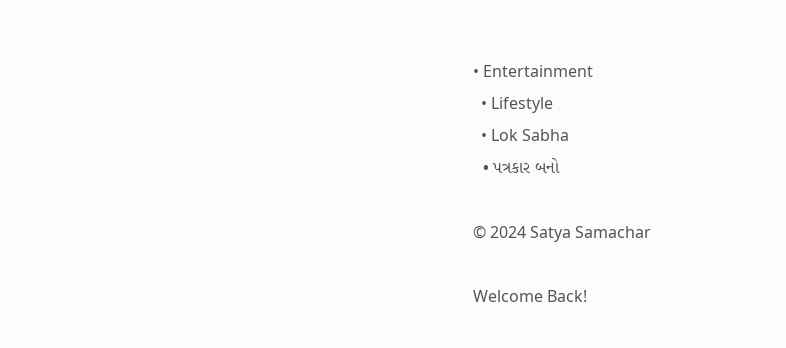• Entertainment
  • Lifestyle
  • Lok Sabha
  • પત્રકાર બનો

© 2024 Satya Samachar

Welcome Back!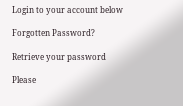Login to your account below

Forgotten Password?

Retrieve your password

Please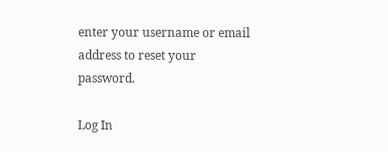enter your username or email address to reset your password.

Log In